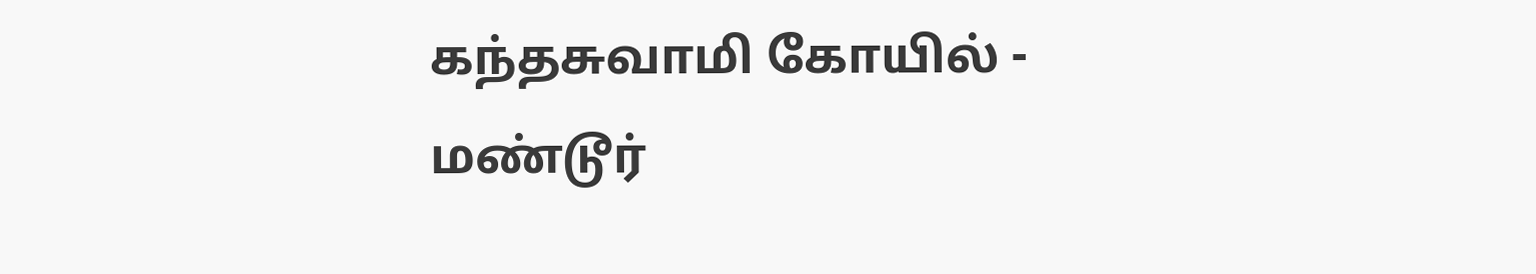கந்தசுவாமி கோயில் - மண்டூர்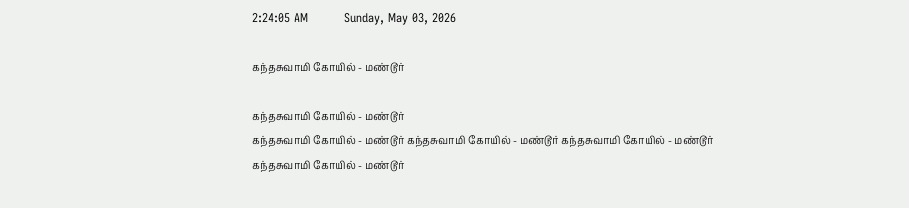2:24:05 AM         Sunday, May 03, 2026

கந்தசுவாமி கோயில் - மண்டூர்

கந்தசுவாமி கோயில் - மண்டூர்
கந்தசுவாமி கோயில் - மண்டூர் கந்தசுவாமி கோயில் - மண்டூர் கந்தசுவாமி கோயில் - மண்டூர் கந்தசுவாமி கோயில் - மண்டூர்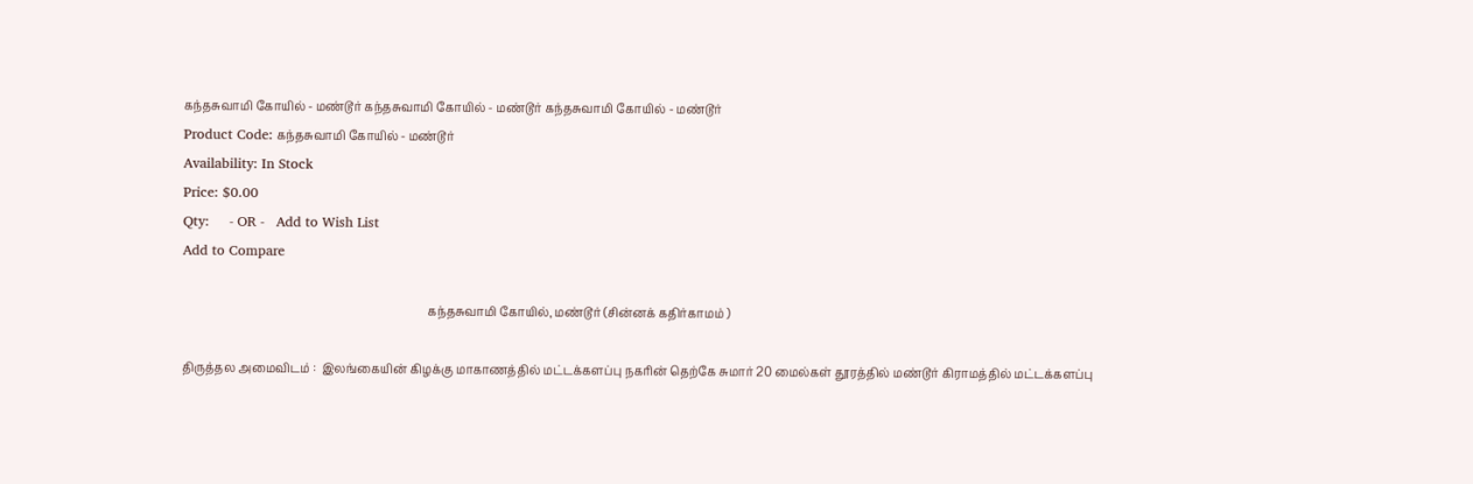கந்தசுவாமி கோயில் - மண்டூர் கந்தசுவாமி கோயில் - மண்டூர் கந்தசுவாமி கோயில் - மண்டூர்
Product Code: கந்தசுவாமி கோயில் - மண்டூர்
Availability: In Stock
Price: $0.00
Qty:     - OR -   Add to Wish List
Add to Compare

                                                                                    கந்தசுவாமி கோயில், மண்டூர் (சின்னக் கதிர்காமம் )

திருத்தல அமைவிடம் :  இலங்கையின் கிழக்கு மாகாணத்தில் மட்டக்களப்பு நகரின் தெற்கே சுமார் 20 மைல்கள் தூரத்தில் மண்டூர் கிராமத்தில் மட்டக்களப்பு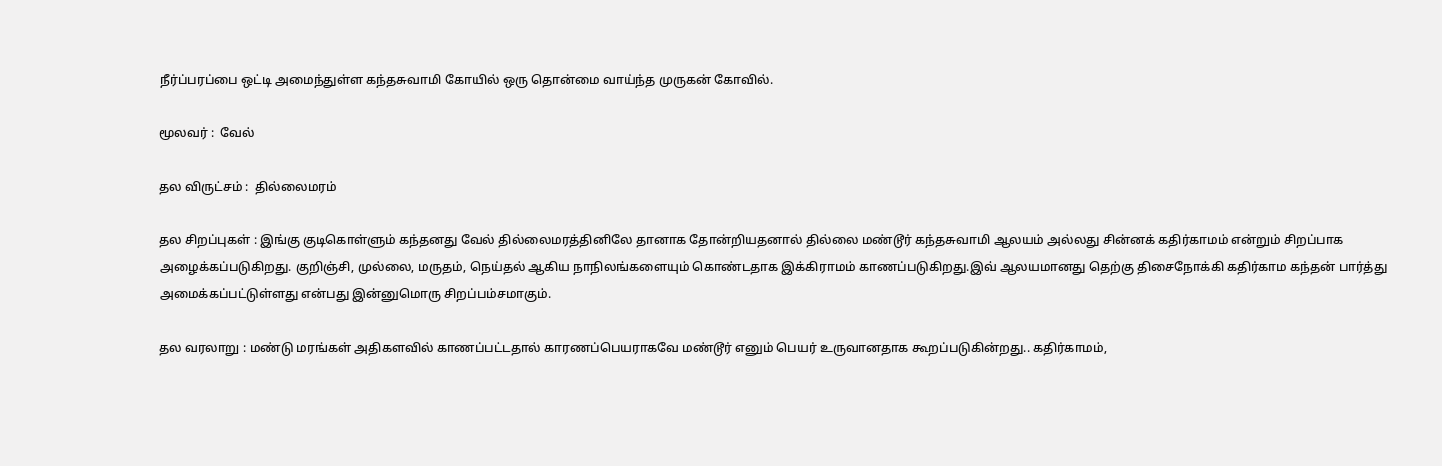நீர்ப்பரப்பை ஒட்டி அமைந்துள்ள கந்தசுவாமி கோயில் ஒரு தொன்மை வாய்ந்த முருகன் கோவில்.

மூலவர் :  வேல்

தல விருட்சம் :  தில்லைமரம்

தல சிறப்புகள் : இங்கு குடிகொள்ளும் கந்தனது வேல் தில்லைமரத்தினிலே தானாக தோன்றியதனால் தில்லை மண்டூர் கந்தசுவாமி ஆலயம் அல்லது சின்னக் கதிர்காமம் என்றும் சிறப்பாக அழைக்கப்படுகிறது. குறிஞ்சி, முல்லை, மருதம், நெய்தல் ஆகிய நாநிலங்களையும் கொண்டதாக இக்கிராமம் காணப்படுகிறது.இவ் ஆலயமானது தெற்கு திசைநோக்கி கதிர்காம கந்தன் பார்த்து அமைக்கப்பட்டுள்ளது என்பது இன்னுமொரு சிறப்பம்சமாகும்.

தல வரலாறு : மண்டு மரங்கள் அதிகளவில் காணப்பட்டதால் காரணப்பெயராகவே மண்டூர் எனும் பெயர் உருவானதாக கூறப்படுகின்றது.. கதிர்காமம்,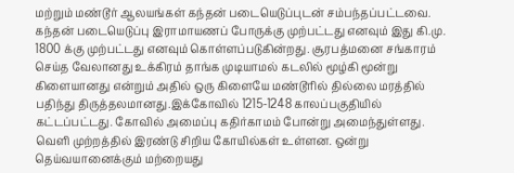மற்றும் மண்டூர் ஆலயங்கள் கந்தன் படையெடுப்புடன் சம்பந்தப்பட்டவை. கந்தன் படையெடுப்பு இராமாயணப் போருக்கு முற்பட்டது எனவும் இது கி.மு. 1800 க்கு முற்பட்டது எனவும் கொள்ளப்படுகின்றது. சூரபத்மனை சங்காரம் செய்த வேலானது உக்கிரம் தாங்க முடியாமல் கடலில் மூழ்கி மூன்று கிளையானது என்றும் அதில் ஒரு கிளையே மண்டூரில் தில்லை மரத்தில் பதிந்து திருத்தலமானது.இக்கோவில் 1215-1248 காலப்பகுதியில் கட்டப்பட்டது. கோவில் அமைப்பு கதிர்காமம் போன்று அமைந்துள்ளது. வெளி முற்றத்தில் இரண்டு சிறிய கோயில்கள் உள்ளன. ஒன்று தெய்வயானைக்கும் மற்றையது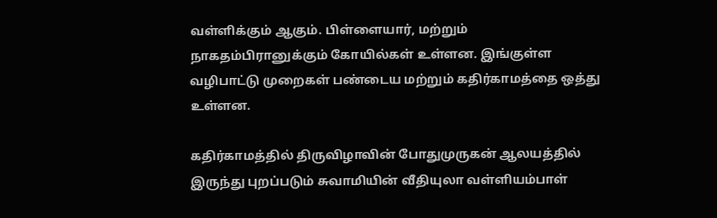வள்ளிக்கும் ஆகும். பிள்ளையார், மற்றும் நாகதம்பிரானுக்கும் கோயில்கள் உள்ளன. இங்குள்ள வழிபாட்டு முறைகள் பண்டைய மற்றும் கதிர்காமத்தை ஒத்து உள்ளன.

கதிர்காமத்தில் திருவிழாவின் போதுமுருகன் ஆலயத்தில் இருந்து புறப்படும் சுவாமியின் வீதியுலா வள்ளியம்பாள்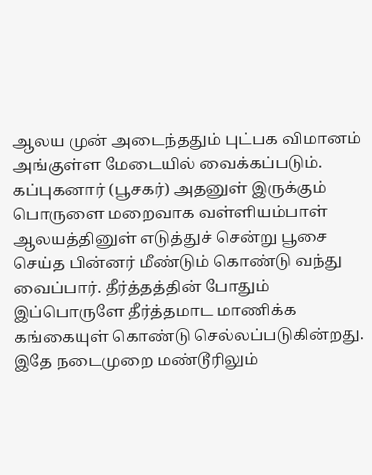ஆலய முன் அடைந்ததும் புட்பக விமானம் அங்குள்ள மேடையில் வைக்கப்படும். கப்புகனார் (பூசகர்) அதனுள் இருக்கும் பொருளை மறைவாக வள்ளியம்பாள் ஆலயத்தினுள் எடுத்துச் சென்று பூசை செய்த பின்னர் மீண்டும் கொண்டு வந்து வைப்பார். தீர்த்தத்தின் போதும் இப்பொருளே தீர்த்தமாட மாணிக்க கங்கையுள் கொண்டு செல்லப்படுகின்றது. இதே நடைமுறை மண்டூரிலும்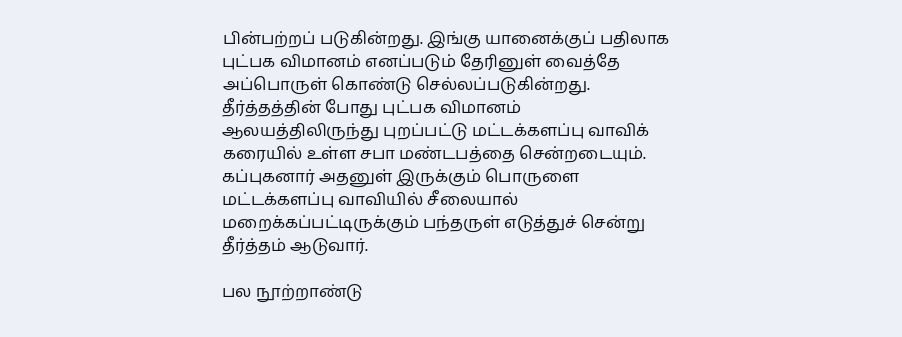பின்பற்றப் படுகின்றது. இங்கு யானைக்குப் பதிலாக புட்பக விமானம் எனப்படும் தேரினுள் வைத்தே அப்பொருள் கொண்டு செல்லப்படுகின்றது. தீர்த்தத்தின் போது புட்பக விமானம் ஆலயத்திலிருந்து புறப்பட்டு மட்டக்களப்பு வாவிக் கரையில் உள்ள சபா மண்டபத்தை சென்றடையும். கப்புகனார் அதனுள் இருக்கும் பொருளை மட்டக்களப்பு வாவியில் சீலையால் மறைக்கப்பட்டிருக்கும் பந்தருள் எடுத்துச் சென்று தீர்த்தம் ஆடுவார்.

பல நூற்றாண்டு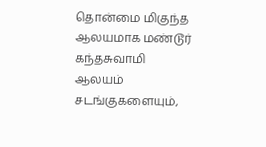தொன்மை மிகுந்த ஆலயமாக மண்டூர் கந்தசுவாமி ஆலயம் சடங்குகளையும்,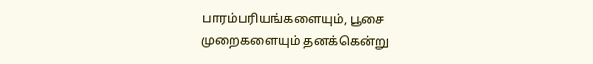பாரம்பரியங்களையும், பூசை முறைகளையும் தனக்கென்று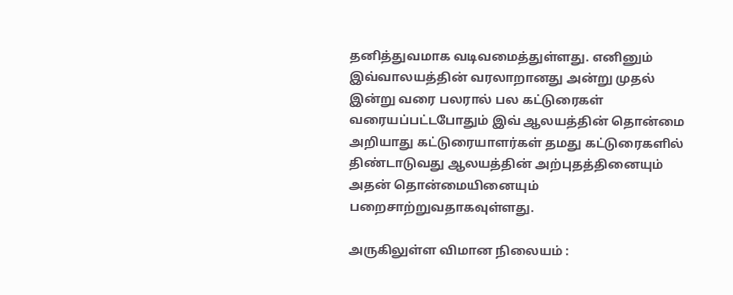தனித்துவமாக வடிவமைத்துள்ளது. எனினும் இவ்வாலயத்தின் வரலாறானது அன்று முதல் இன்று வரை பலரால் பல கட்டுரைகள் வரையப்பட்டபோதும் இவ் ஆலயத்தின் தொன்மை அறியாது கட்டுரையாளர்கள் தமது கட்டுரைகளில் திண்டாடுவது ஆலயத்தின் அற்புதத்தினையும் அதன் தொன்மையினையும் பறைசாற்றுவதாகவுள்ளது.

அருகிலுள்ள விமான நிலையம் :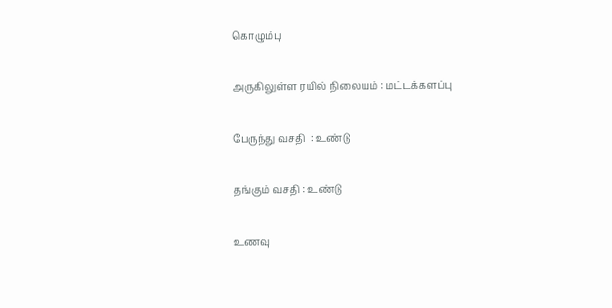கொழும்பு

அருகிலுள்ள ரயில் நிலையம் : மட்டக்களப்பு

பேருந்து வசதி  : உண்டு

தங்கும் வசதி : உண்டு

உணவு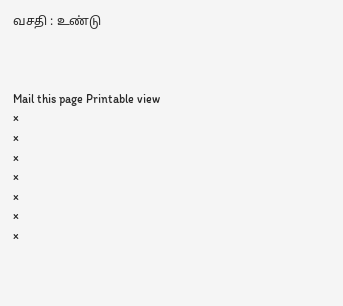வசதி : உண்டு



Mail this page Printable view
×
×
×
×
×
×
×